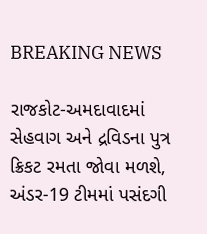BREAKING NEWS

રાજકોટ-અમદાવાદમાં સેહવાગ અને દ્રવિડના પુત્ર ક્રિકટ રમતા જોવા મળશે, અંડર-19 ટીમમાં પસંદગી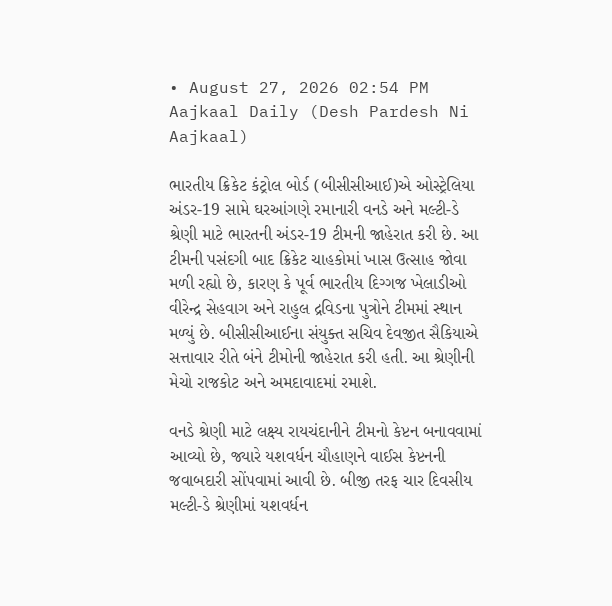• August 27, 2026 02:54 PM
Aajkaal Daily (Desh Pardesh Ni Aajkaal)

ભારતીય ક્રિકેટ કંટ્રોલ બોર્ડ (બીસીસીઆઈ)એ ઓસ્ટ્રેલિયા અંડર-19 સામે ઘરઆંગણે રમાનારી વનડે અને મલ્ટી-ડે શ્રેણી માટે ભારતની અંડર-19 ટીમની જાહેરાત કરી છે. આ ટીમની પસંદગી બાદ ક્રિકેટ ચાહકોમાં ખાસ ઉત્સાહ જોવા મળી રહ્યો છે, કારણ કે પૂર્વ ભારતીય દિગ્ગજ ખેલાડીઓ વીરેન્દ્ર સેહવાગ અને રાહુલ દ્રવિડના પુત્રોને ટીમમાં સ્થાન મળ્યું છે. બીસીસીઆઈના સંયુક્ત સચિવ દેવજીત સૈકિયાએ સત્તાવાર રીતે બંને ટીમોની જાહેરાત કરી હતી. આ શ્રેણીની મેચો રાજકોટ અને અમદાવાદમાં રમાશે.

વનડે શ્રેણી માટે લક્ષ્ય રાયચંદાનીને ટીમનો કેપ્ટન બનાવવામાં આવ્યો છે, જ્યારે યશવર્ધન ચૌહાણને વાઈસ કેપ્ટનની જવાબદારી સોંપવામાં આવી છે. બીજી તરફ ચાર દિવસીય મલ્ટી-ડે શ્રેણીમાં યશવર્ધન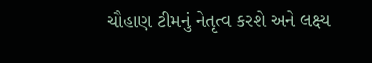ચૌહાણ ટીમનું નેતૃત્વ કરશે અને લક્ષ્ય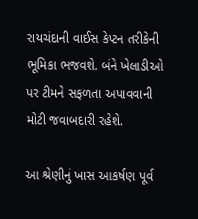રાયચંદાની વાઈસ કેપ્ટન તરીકેની ભૂમિકા ભજવશે. બંને ખેલાડીઓ પર ટીમને સફળતા અપાવવાની મોટી જવાબદારી રહેશે.

આ શ્રેણીનું ખાસ આકર્ષણ પૂર્વ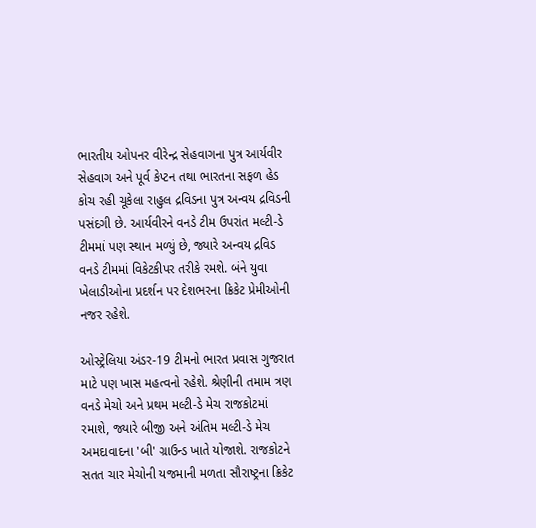ભારતીય ઓપનર વીરેન્દ્ર સેહવાગના પુત્ર આર્યવીર સેહવાગ અને પૂર્વ કેપ્ટન તથા ભારતના સફળ હેડ કોચ રહી ચૂકેલા રાહુલ દ્રવિડના પુત્ર અન્વય દ્રવિડની પસંદગી છે. આર્યવીરને વનડે ટીમ ઉપરાંત મલ્ટી-ડે ટીમમાં પણ સ્થાન મળ્યું છે, જ્યારે અન્વય દ્રવિડ વનડે ટીમમાં વિકેટકીપર તરીકે રમશે. બંને યુવા ખેલાડીઓના પ્રદર્શન પર દેશભરના ક્રિકેટ પ્રેમીઓની નજર રહેશે.

ઓસ્ટ્રેલિયા અંડર-19 ટીમનો ભારત પ્રવાસ ગુજરાત માટે પણ ખાસ મહત્વનો રહેશે. શ્રેણીની તમામ ત્રણ વનડે મેચો અને પ્રથમ મલ્ટી-ડે મેચ રાજકોટમાં રમાશે, જ્યારે બીજી અને અંતિમ મલ્ટી-ડે મેચ અમદાવાદના 'બી' ગ્રાઉન્ડ ખાતે યોજાશે. રાજકોટને સતત ચાર મેચોની યજમાની મળતા સૌરાષ્ટ્રના ક્રિકેટ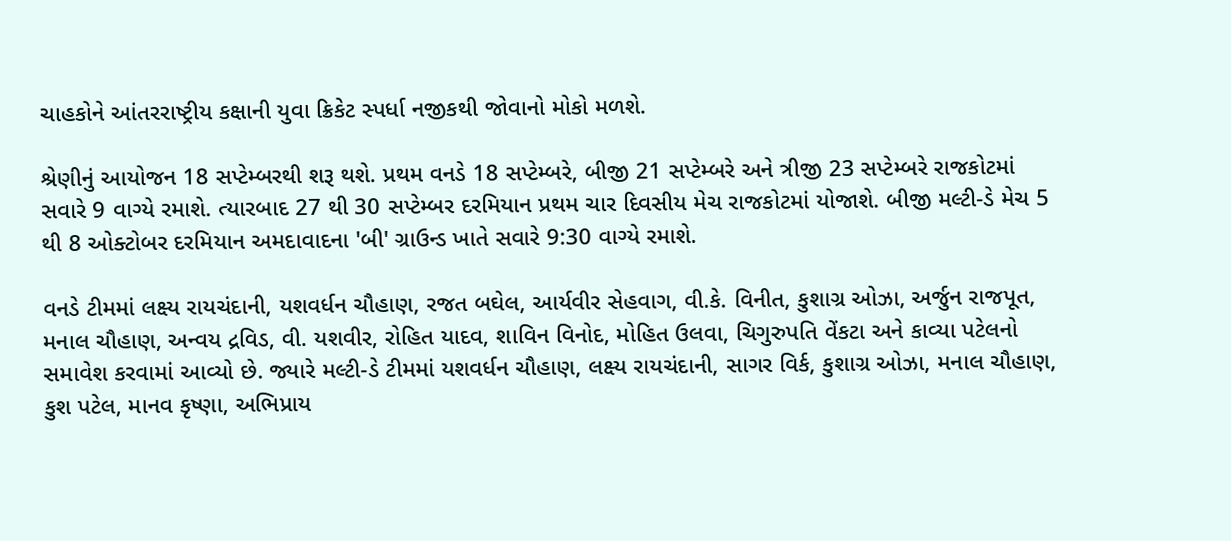ચાહકોને આંતરરાષ્ટ્રીય કક્ષાની યુવા ક્રિકેટ સ્પર્ધા નજીકથી જોવાનો મોકો મળશે.

શ્રેણીનું આયોજન 18 સપ્ટેમ્બરથી શરૂ થશે. પ્રથમ વનડે 18 સપ્ટેમ્બરે, બીજી 21 સપ્ટેમ્બરે અને ત્રીજી 23 સપ્ટેમ્બરે રાજકોટમાં સવારે 9 વાગ્યે રમાશે. ત્યારબાદ 27 થી 30 સપ્ટેમ્બર દરમિયાન પ્રથમ ચાર દિવસીય મેચ રાજકોટમાં યોજાશે. બીજી મલ્ટી-ડે મેચ 5 થી 8 ઓક્ટોબર દરમિયાન અમદાવાદના 'બી' ગ્રાઉન્ડ ખાતે સવારે 9:30 વાગ્યે રમાશે.

વનડે ટીમમાં લક્ષ્ય રાયચંદાની, યશવર્ધન ચૌહાણ, રજત બઘેલ, આર્યવીર સેહવાગ, વી.કે. વિનીત, કુશાગ્ર ઓઝા, અર્જુન રાજપૂત, મનાલ ચૌહાણ, અન્વય દ્રવિડ, વી. યશવીર, રોહિત યાદવ, શાવિન વિનોદ, મોહિત ઉલવા, ચિગુરુપતિ વેંકટા અને કાવ્યા પટેલનો સમાવેશ કરવામાં આવ્યો છે. જ્યારે મલ્ટી-ડે ટીમમાં યશવર્ધન ચૌહાણ, લક્ષ્ય રાયચંદાની, સાગર વિર્ક, કુશાગ્ર ઓઝા, મનાલ ચૌહાણ, કુશ પટેલ, માનવ કૃષ્ણા, અભિપ્રાય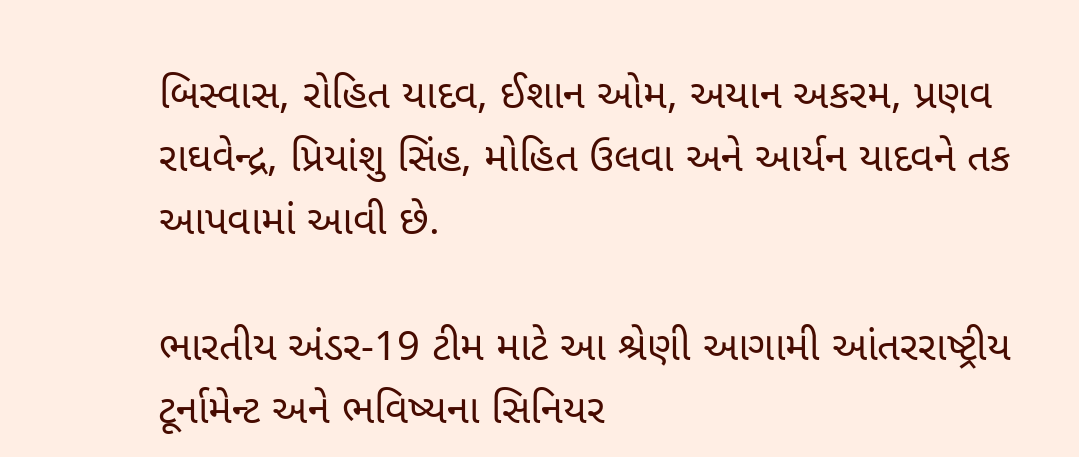બિસ્વાસ, રોહિત યાદવ, ઈશાન ઓમ, અયાન અકરમ, પ્રણવ રાઘવેન્દ્ર, પ્રિયાંશુ સિંહ, મોહિત ઉલવા અને આર્યન યાદવને તક આપવામાં આવી છે.

ભારતીય અંડર-19 ટીમ માટે આ શ્રેણી આગામી આંતરરાષ્ટ્રીય ટૂર્નામેન્ટ અને ભવિષ્યના સિનિયર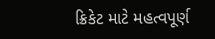ક્રિકેટ માટે મહત્વપૂર્ણ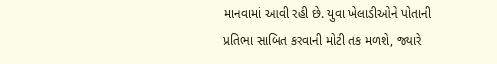માનવામાં આવી રહી છે. યુવા ખેલાડીઓને પોતાની પ્રતિભા સાબિત કરવાની મોટી તક મળશે, જ્યારે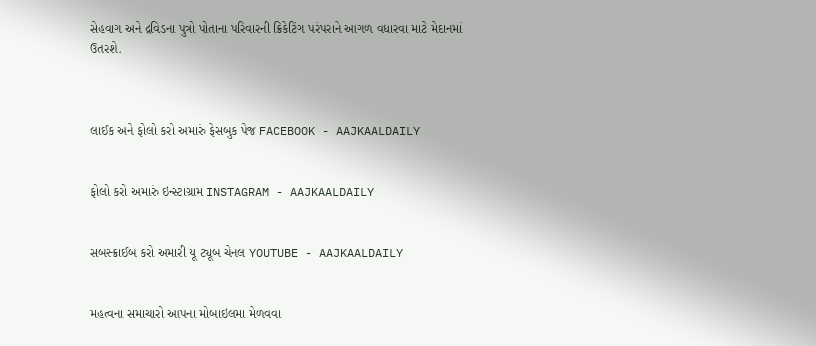સેહવાગ અને દ્રવિડના પુત્રો પોતાના પરિવારની ક્રિકેટિંગ પરંપરાને આગળ વધારવા માટે મેદાનમાં ઉતરશે.



લાઈક અને ફોલો કરો અમારું ફેસબુક પેજ FACEBOOK - AAJKAALDAILY


ફોલો કરો અમારું ઇન્સ્ટાગ્રામ INSTAGRAM - AAJKAALDAILY


સબસ્ક્રાઈબ કરો અમારી યૂ ટ્યૂબ ચેનલ YOUTUBE - AAJKAALDAILY


મહત્વના સમાચારો આપના મોબાઇલમા મેળવવા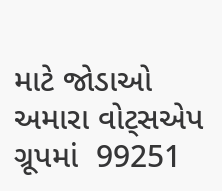માટે જોડાઓ અમારા વોટ્સએપ ગ્રૂપમાં  99251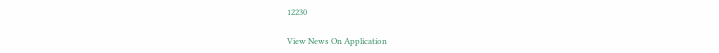12230

View News On Application